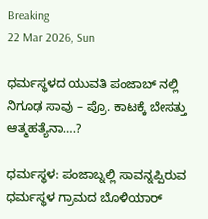Breaking
22 Mar 2026, Sun

ಧರ್ಮಸ್ಥಳದ ಯುವತಿ ಪಂಜಾಬ್ ನಲ್ಲಿ ನಿಗೂಢ ಸಾವು – ಪ್ರೊ. ಕಾಟಕ್ಕೆ ಬೇಸತ್ತು ಆತ್ಮಹತ್ಯೆನಾ….?

ಧರ್ಮಸ್ಥಳ: ಪಂಜಾಬ್ನಲ್ಲಿ ಸಾವನ್ನಪ್ಪಿರುವ ಧರ್ಮಸ್ಥಳ ಗ್ರಾಮದ ಬೊಳಿಯಾರ್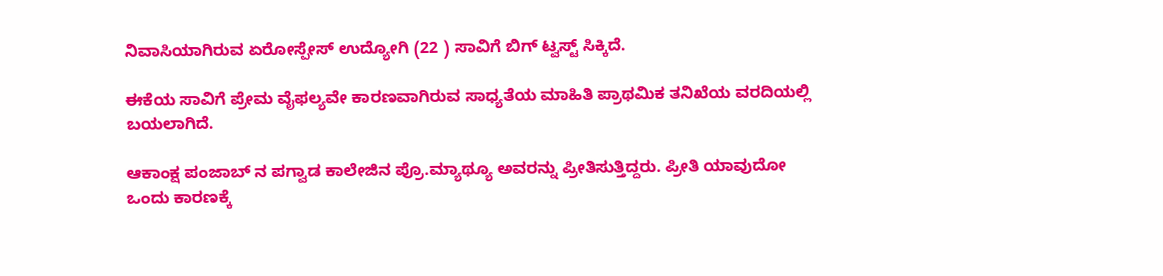ನಿವಾಸಿಯಾಗಿರುವ ಏರೋಸ್ಪೇಸ್ ಉದ್ಯೋಗಿ (22 ) ಸಾವಿಗೆ ಬಿಗ್ ಟ್ವಸ್ಟ್ ಸಿಕ್ಕಿದೆ.

ಈಕೆಯ ಸಾವಿಗೆ ಪ್ರೇಮ ವೈಫಲ್ಯವೇ ಕಾರಣವಾಗಿರುವ ಸಾಧ್ಯತೆಯ ಮಾಹಿತಿ ಪ್ರಾಥಮಿಕ ತನಿಖೆಯ ವರದಿಯಲ್ಲಿ ಬಯಲಾಗಿದೆ.

ಆಕಾಂಕ್ಷ ಪಂಜಾಬ್ ನ ಪಗ್ವಾಡ ಕಾಲೇಜಿನ ಪ್ರೊ.ಮ್ಯಾಥ್ಯೂ ಅವರನ್ನು ಪ್ರೀತಿಸುತ್ತಿದ್ದರು. ಪ್ರೀತಿ ಯಾವುದೋ ಒಂದು ಕಾರಣಕ್ಕೆ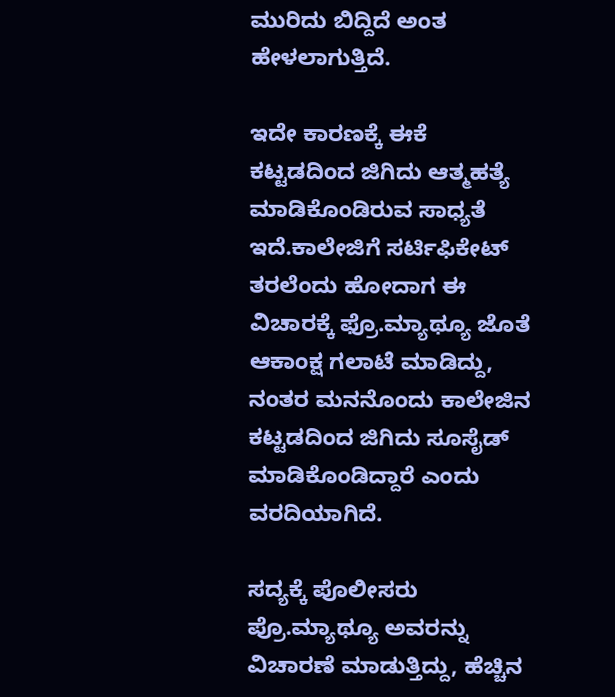ಮುರಿದು ಬಿದ್ದಿದೆ ಅಂತ ಹೇಳಲಾಗುತ್ತಿದೆ.

ಇದೇ ಕಾರಣಕ್ಕೆ ಈಕೆ ಕಟ್ಟಡದಿಂದ ಜಿಗಿದು ಆತ್ಮಹತ್ಯೆ ಮಾಡಿಕೊಂಡಿರುವ ಸಾಧ್ಯತೆ ಇದೆ.ಕಾಲೇಜಿಗೆ ಸರ್ಟಿಫಿಕೇಟ್ ತರಲೆಂದು ಹೋದಾಗ ಈ ವಿಚಾರಕ್ಕೆ ಫ್ರೊ.ಮ್ಯಾಥ್ಯೂ ಜೊತೆ ಆಕಾಂಕ್ಷ ಗಲಾಟೆ ಮಾಡಿದ್ದು, ನಂತರ ಮನನೊಂದು ಕಾಲೇಜಿನ ಕಟ್ಟಡದಿಂದ ಜಿಗಿದು ಸೂಸೈಡ್ ಮಾಡಿಕೊಂಡಿದ್ದಾರೆ ಎಂದು ವರದಿಯಾಗಿದೆ.

ಸದ್ಯಕ್ಕೆ ಪೊಲೀಸರು ಪ್ರೊ.ಮ್ಯಾಥ್ಯೂ ಅವರನ್ನು ವಿಚಾರಣೆ ಮಾಡುತ್ತಿದ್ದು, ಹೆಚ್ಚಿನ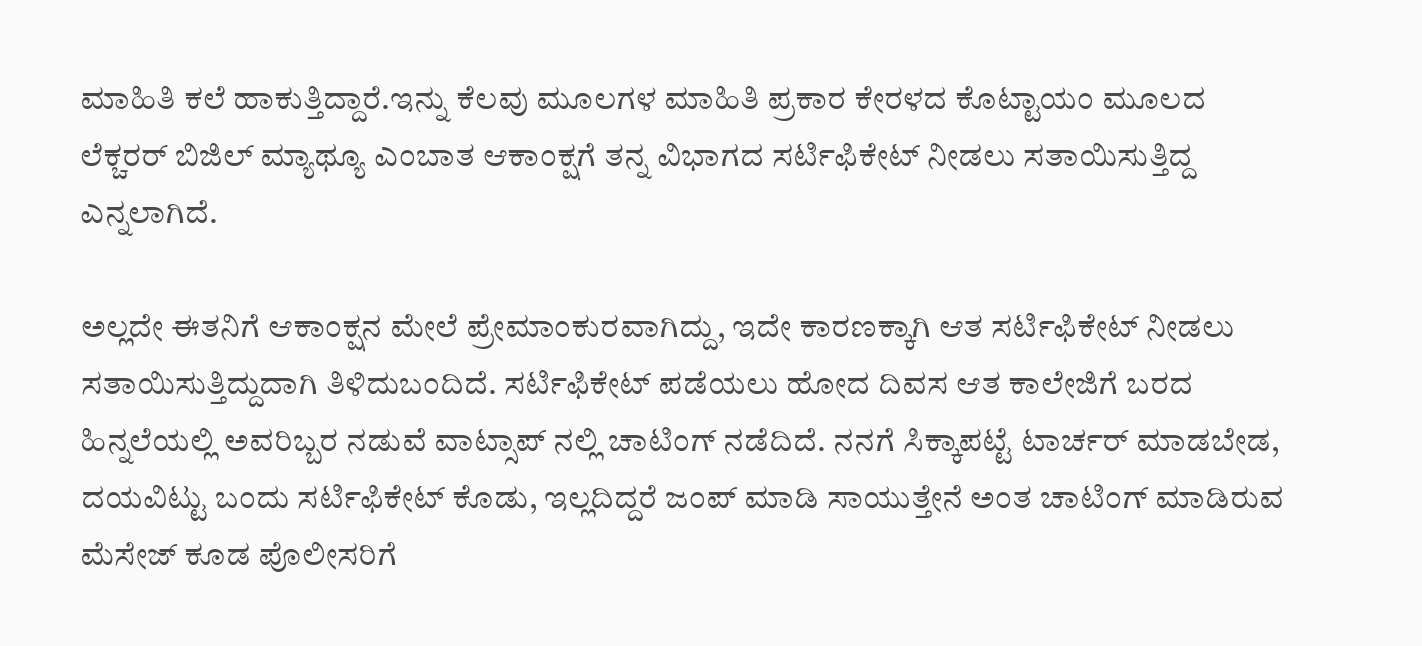ಮಾಹಿತಿ ಕಲೆ ಹಾಕುತ್ತಿದ್ದಾರೆ.ಇನ್ನು ಕೆಲವು ಮೂಲಗಳ ಮಾಹಿತಿ ಪ್ರಕಾರ ಕೇರಳದ ಕೊಟ್ಟಾಯಂ ಮೂಲದ ಲೆಕ್ಚರರ್ ಬಿಜಿಲ್ ಮ್ಯಾಥ್ಯೂ ಎಂಬಾತ ಆಕಾಂಕ್ಷಗೆ ತನ್ನ ವಿಭಾಗದ ಸರ್ಟಿಫಿಕೇಟ್ ನೀಡಲು ಸತಾಯಿಸುತ್ತಿದ್ದ ಎನ್ನಲಾಗಿದೆ.

ಅಲ್ಲದೇ ಈತನಿಗೆ ಆಕಾಂಕ್ಷನ ಮೇಲೆ ಪ್ರೇಮಾಂಕುರವಾಗಿದ್ದು, ಇದೇ ಕಾರಣಕ್ಕಾಗಿ ಆತ ಸರ್ಟಿಫಿಕೇಟ್ ನೀಡಲು ಸತಾಯಿಸುತ್ತಿದ್ದುದಾಗಿ ತಿಳಿದುಬಂದಿದೆ. ಸರ್ಟಿಫಿಕೇಟ್ ಪಡೆಯಲು ಹೋದ ದಿವಸ ಆತ ಕಾಲೇಜಿಗೆ ಬರದ ಹಿನ್ನಲೆಯಲ್ಲಿ ಅವರಿಬ್ಬರ ನಡುವೆ ವಾಟ್ಸಾಪ್ ನಲ್ಲಿ ಚಾಟಿಂಗ್ ನಡೆದಿದೆ. ನನಗೆ ಸಿಕ್ಕಾಪಟ್ಟೆ ಟಾರ್ಚರ್ ಮಾಡಬೇಡ, ದಯವಿಟ್ಟು ಬಂದು ಸರ್ಟಿಫಿಕೇಟ್ ಕೊಡು, ಇಲ್ಲದಿದ್ದರೆ ಜಂಪ್ ಮಾಡಿ ಸಾಯುತ್ತೇನೆ ಅಂತ ಚಾಟಿಂಗ್ ಮಾಡಿರುವ ಮೆಸೇಜ್ ಕೂಡ ಪೊಲೀಸರಿಗೆ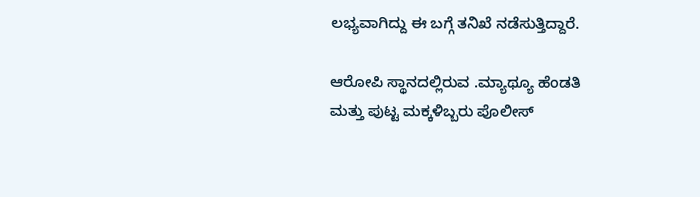ಲಭ್ಯವಾಗಿದ್ದು ಈ ಬಗ್ಗೆ ತನಿಖೆ ನಡೆಸುತ್ತಿದ್ದಾರೆ.

ಆರೋಪಿ ಸ್ಥಾನದಲ್ಲಿರುವ .ಮ್ಯಾಥ್ಯೂ ಹೆಂಡತಿ ಮತ್ತು ಪುಟ್ಟ ಮಕ್ಕಳಿಬ್ಬರು ಪೊಲೀಸ್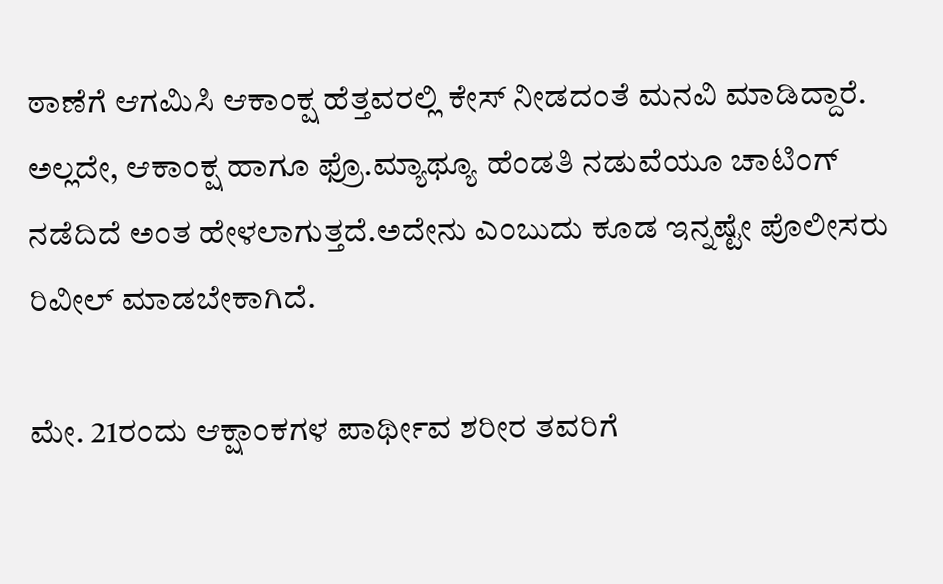ಠಾಣೆಗೆ ಆಗಮಿಸಿ ಆಕಾಂಕ್ಷ ಹೆತ್ತವರಲ್ಲಿ ಕೇಸ್ ನೀಡದಂತೆ ಮನವಿ ಮಾಡಿದ್ದಾರೆ. ಅಲ್ಲದೇ, ಆಕಾಂಕ್ಷ ಹಾಗೂ ಫ್ರೊ.ಮ್ಯಾಥ್ಯೂ ಹೆಂಡತಿ ನಡುವೆಯೂ ಚಾಟಿಂಗ್ ನಡೆದಿದೆ ಅಂತ ಹೇಳಲಾಗುತ್ತದೆ.ಅದೇನು ಎಂಬುದು ಕೂಡ ಇನ್ನಷ್ಟೇ ಪೊಲೀಸರು ರಿವೀಲ್ ಮಾಡಬೇಕಾಗಿದೆ.

ಮೇ. 21ರಂದು ಆಕ್ಷಾಂಕಗಳ ಪಾರ್ಥೀವ ಶರೀರ ತವರಿಗೆ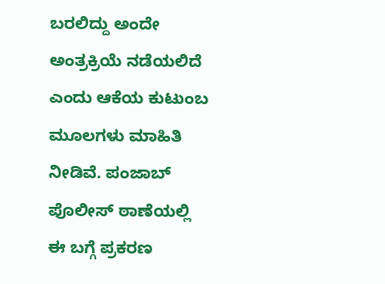ಬರಲಿದ್ದು ಅಂದೇ ಅಂತ್ರಕ್ರಿಯೆ ನಡೆಯಲಿದೆ ಎಂದು ಆಕೆಯ ಕುಟುಂಬ ಮೂಲಗಳು ಮಾಹಿತಿ ನೀಡಿವೆ. ಪಂಜಾಬ್ ಪೊಲೀಸ್ ಠಾಣೆಯಲ್ಲಿ ಈ ಬಗ್ಗೆ ಪ್ರಕರಣ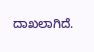ದಾಖಲಾಗಿದೆ.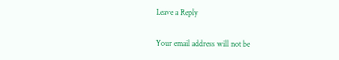Leave a Reply

Your email address will not be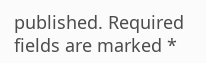published. Required fields are marked *